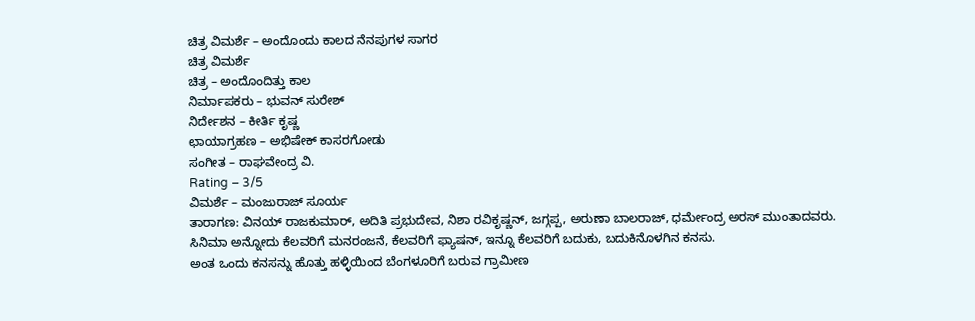ಚಿತ್ರ ವಿಮರ್ಶೆ – ಅಂದೊಂದು ಕಾಲದ ನೆನಪುಗಳ ಸಾಗರ
ಚಿತ್ರ ವಿಮರ್ಶೆ
ಚಿತ್ರ – ಅಂದೊಂದಿತ್ತು ಕಾಲ
ನಿರ್ಮಾಪಕರು – ಭುವನ್ ಸುರೇಶ್
ನಿರ್ದೇಶನ – ಕೀರ್ತಿ ಕೃಷ್ಣ
ಛಾಯಾಗ್ರಹಣ – ಅಭಿಷೇಕ್ ಕಾಸರಗೋಡು
ಸಂಗೀತ – ರಾಘವೇಂದ್ರ ವಿ.
Rating – 3/5
ವಿಮರ್ಶೆ – ಮಂಜುರಾಜ್ ಸೂರ್ಯ
ತಾರಾಗಣ: ವಿನಯ್ ರಾಜಕುಮಾರ್, ಅದಿತಿ ಪ್ರಭುದೇವ, ನಿಶಾ ರವಿಕೃಷ್ಣನ್, ಜಗ್ಗಪ್ಪ, ಅರುಣಾ ಬಾಲರಾಜ್, ಧರ್ಮೇಂದ್ರ ಅರಸ್ ಮುಂತಾದವರು.
ಸಿನಿಮಾ ಅನ್ನೋದು ಕೆಲವರಿಗೆ ಮನರಂಜನೆ, ಕೆಲವರಿಗೆ ಫ್ಯಾಷನ್, ಇನ್ನೂ ಕೆಲವರಿಗೆ ಬದುಕು, ಬದುಕಿನೊಳಗಿನ ಕನಸು.
ಅಂತ ಒಂದು ಕನಸನ್ನು ಹೊತ್ತು ಹಳ್ಳಿಯಿಂದ ಬೆಂಗಳೂರಿಗೆ ಬರುವ ಗ್ರಾಮೀಣ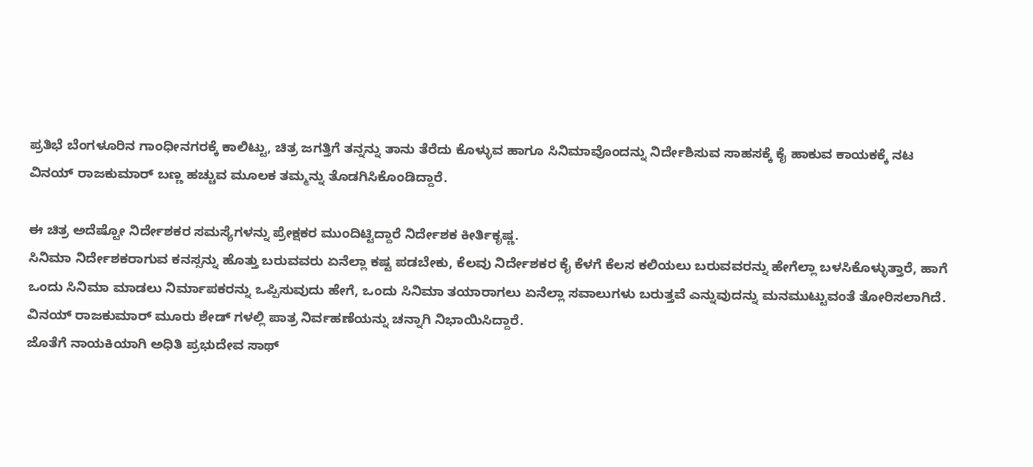ಪ್ರತಿಭೆ ಬೆಂಗಳೂರಿನ ಗಾಂಧೀನಗರಕ್ಕೆ ಕಾಲಿಟ್ಟು, ಚಿತ್ರ ಜಗತ್ತಿಗೆ ತನ್ನನ್ನು ತಾನು ತೆರೆದು ಕೊಳ್ಳುವ ಹಾಗೂ ಸಿನಿಮಾವೊಂದನ್ನು ನಿರ್ದೇಶಿಸುವ ಸಾಹಸಕ್ಕೆ ಕೈ ಹಾಕುವ ಕಾಯಕಕ್ಕೆ ನಟ ವಿನಯ್ ರಾಜಕುಮಾರ್ ಬಣ್ಣ ಹಚ್ಚುವ ಮೂಲಕ ತಮ್ಮನ್ನು ತೊಡಗಿಸಿಕೊಂಡಿದ್ದಾರೆ.

ಈ ಚಿತ್ರ ಅದೆಷ್ಟೋ ನಿರ್ದೇಶಕರ ಸಮಸ್ಯೆಗಳನ್ನು ಪ್ರೇಕ್ಷಕರ ಮುಂದಿಟ್ಟಿದ್ದಾರೆ ನಿರ್ದೇಶಕ ಕೀರ್ತಿಕೃಷ್ಣ.
ಸಿನಿಮಾ ನಿರ್ದೇಶಕರಾಗುವ ಕನಸ್ಸನ್ನು ಹೊತ್ತು ಬರುವವರು ಏನೆಲ್ಲಾ ಕಷ್ಟ ಪಡಬೇಕು, ಕೆಲವು ನಿರ್ದೇಶಕರ ಕೈ ಕೆಳಗೆ ಕೆಲಸ ಕಲಿಯಲು ಬರುವವರನ್ನು ಹೇಗೆಲ್ಲಾ ಬಳಸಿಕೊಳ್ಳುತ್ತಾರೆ, ಹಾಗೆ ಒಂದು ಸಿನಿಮಾ ಮಾಡಲು ನಿರ್ಮಾಪಕರನ್ನು ಒಪ್ಪಿಸುವುದು ಹೇಗೆ, ಒಂದು ಸಿನಿಮಾ ತಯಾರಾಗಲು ಏನೆಲ್ಲಾ ಸವಾಲುಗಳು ಬರುತ್ತವೆ ಎನ್ನುವುದನ್ನು ಮನಮುಟ್ಟುವಂತೆ ತೋರಿಸಲಾಗಿದೆ.
ವಿನಯ್ ರಾಜಕುಮಾರ್ ಮೂರು ಶೇಡ್ ಗಳಲ್ಲಿ ಪಾತ್ರ ನಿರ್ವಹಣೆಯನ್ನು ಚನ್ನಾಗಿ ನಿಭಾಯಿಸಿದ್ದಾರೆ.
ಜೊತೆಗೆ ನಾಯಕಿಯಾಗಿ ಅಧಿತಿ ಪ್ರಭುದೇವ ಸಾಥ್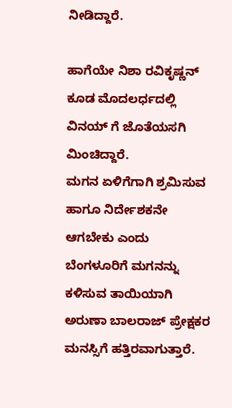ನೀಡಿದ್ದಾರೆ.

ಹಾಗೆಯೇ ನಿಶಾ ರವಿಕೃಷ್ಣನ್ ಕೂಡ ಮೊದಲರ್ಧದಲ್ಲಿ ವಿನಯ್ ಗೆ ಜೊತೆಯಸಗಿ ಮಿಂಚಿದ್ದಾರೆ.
ಮಗನ ಏಳಿಗೆಗಾಗಿ ಶ್ರಮಿಸುವ ಹಾಗೂ ನಿರ್ದೇಶಕನೇ ಆಗಬೇಕು ಎಂದು ಬೆಂಗಳೂರಿಗೆ ಮಗನನ್ನು ಕಳಿಸುವ ತಾಯಿಯಾಗಿ ಅರುಣಾ ಬಾಲರಾಜ್ ಪ್ರೇಕ್ಷಕರ ಮನಸ್ಸಿಗೆ ಹತ್ತಿರವಾಗುತ್ತಾರೆ.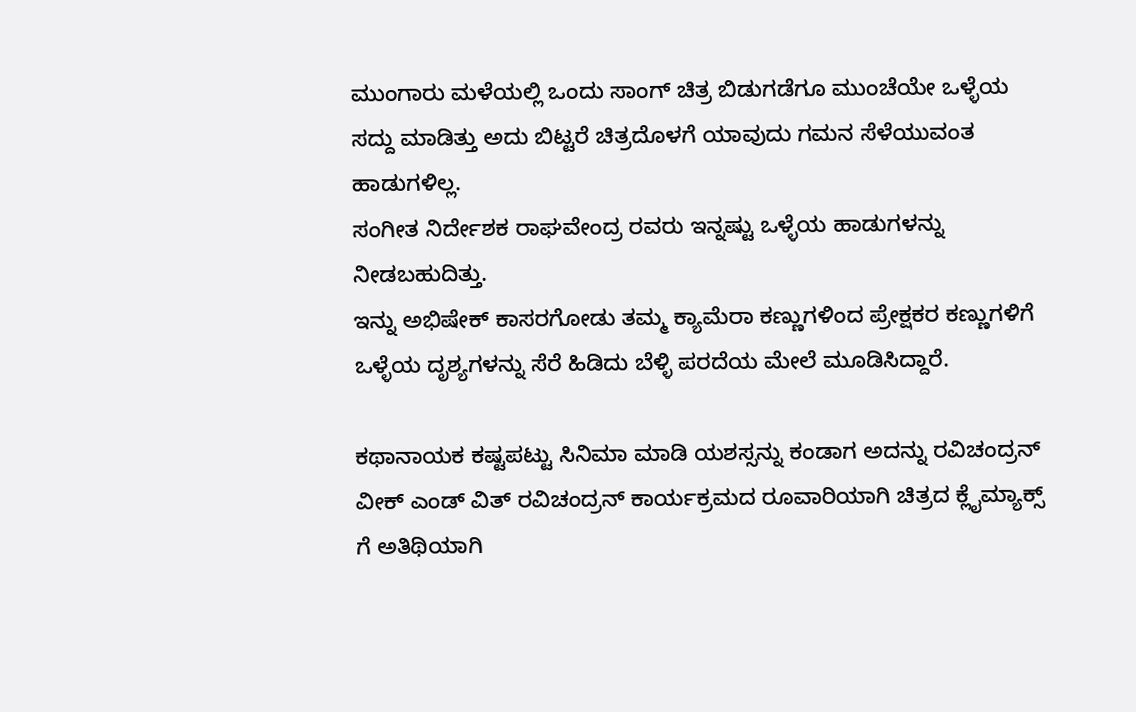ಮುಂಗಾರು ಮಳೆಯಲ್ಲಿ ಒಂದು ಸಾಂಗ್ ಚಿತ್ರ ಬಿಡುಗಡೆಗೂ ಮುಂಚೆಯೇ ಒಳ್ಳೆಯ ಸದ್ದು ಮಾಡಿತ್ತು ಅದು ಬಿಟ್ಟರೆ ಚಿತ್ರದೊಳಗೆ ಯಾವುದು ಗಮನ ಸೆಳೆಯುವಂತ ಹಾಡುಗಳಿಲ್ಲ.
ಸಂಗೀತ ನಿರ್ದೇಶಕ ರಾಘವೇಂದ್ರ ರವರು ಇನ್ನಷ್ಟು ಒಳ್ಳೆಯ ಹಾಡುಗಳನ್ನು ನೀಡಬಹುದಿತ್ತು.
ಇನ್ನು ಅಭಿಷೇಕ್ ಕಾಸರಗೋಡು ತಮ್ಮ ಕ್ಯಾಮೆರಾ ಕಣ್ಣುಗಳಿಂದ ಪ್ರೇಕ್ಷಕರ ಕಣ್ಣುಗಳಿಗೆ ಒಳ್ಳೆಯ ದೃಶ್ಯಗಳನ್ನು ಸೆರೆ ಹಿಡಿದು ಬೆಳ್ಳಿ ಪರದೆಯ ಮೇಲೆ ಮೂಡಿಸಿದ್ದಾರೆ.

ಕಥಾನಾಯಕ ಕಷ್ಟಪಟ್ಟು ಸಿನಿಮಾ ಮಾಡಿ ಯಶಸ್ಸನ್ನು ಕಂಡಾಗ ಅದನ್ನು ರವಿಚಂದ್ರನ್ ವೀಕ್ ಎಂಡ್ ವಿತ್ ರವಿಚಂದ್ರನ್ ಕಾರ್ಯಕ್ರಮದ ರೂವಾರಿಯಾಗಿ ಚಿತ್ರದ ಕ್ಲೈಮ್ಯಾಕ್ಸ್ ಗೆ ಅತಿಥಿಯಾಗಿ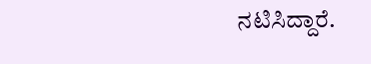ನಟಿಸಿದ್ದಾರೆ.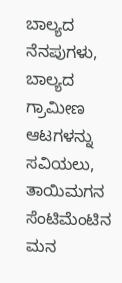ಬಾಲ್ಯದ ನೆನಪುಗಳು, ಬಾಲ್ಯದ ಗ್ರಾಮೀಣ ಆಟಗಳನ್ನು ಸವಿಯಲು, ತಾಯಿಮಗನ ಸೆಂಟಿಮೆಂಟಿನ ಮನ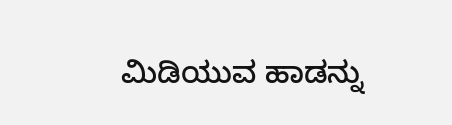ಮಿಡಿಯುವ ಹಾಡನ್ನು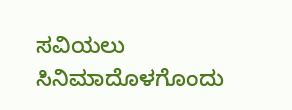ಸವಿಯಲು ಸಿನಿಮಾದೊಳಗೊಂದು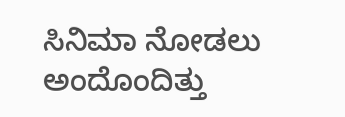ಸಿನಿಮಾ ನೋಡಲು ಅಂದೊಂದಿತ್ತು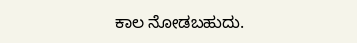ಕಾಲ ನೋಡಬಹುದು.